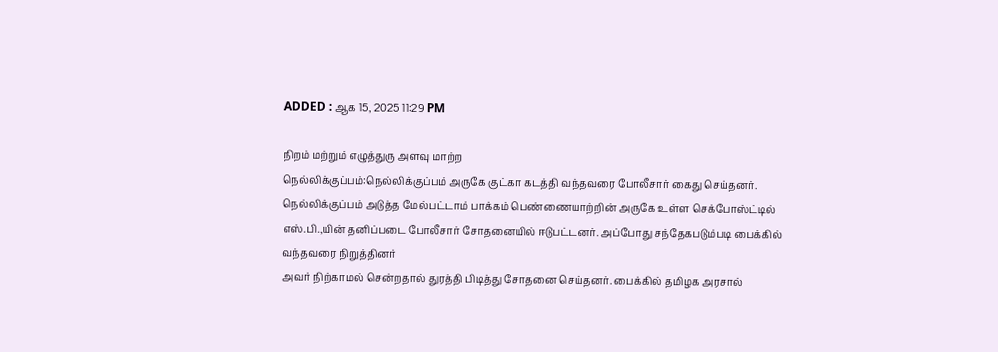ADDED : ஆக 15, 2025 11:29 PM

நிறம் மற்றும் எழுத்துரு அளவு மாற்ற
நெல்லிக்குப்பம்:நெல்லிக்குப்பம் அருகே குட்கா கடத்தி வந்தவரை போலீசார் கைது செய்தனர்.
நெல்லிக்குப்பம் அடுத்த மேல்பட்டாம் பாக்கம் பெண்ணையாற்றின் அருகே உள்ள செக்போஸ்ட்டில் எஸ்.பி.,யின் தனிப்படை போலீசார் சோதனையில் ஈடுபட்டனர். அப்போது சந்தேகபடும்படி பைக்கில் வந்தவரை நிறுத்தினர்
அவர் நிற்காமல் சென்றதால் துரத்தி பிடித்து சோதனை செய்தனர். பைக்கில் தமிழக அரசால்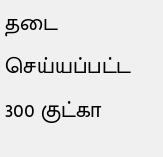தடை செய்யப்பட்ட 300 குட்கா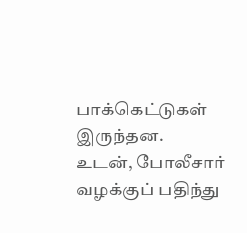பாக்கெட்டுகள் இருந்தன.
உடன், போலீசார் வழக்குப் பதிந்து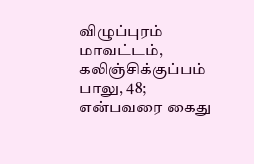விழுப்புரம் மாவட்டம், கலிஞ்சிக்குப்பம் பாலு, 48; என்பவரை கைது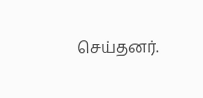செய்தனர்.